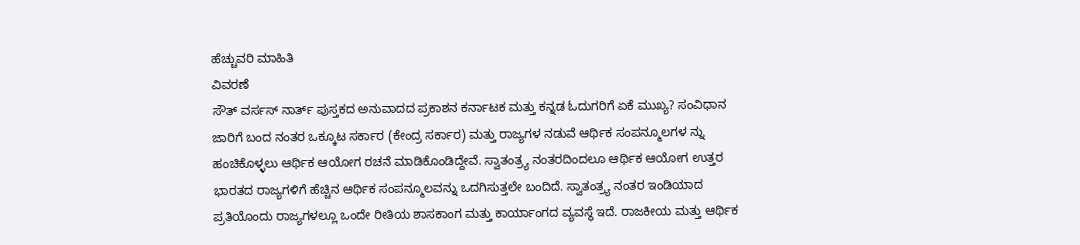ಹೆಚ್ಚುವರಿ ಮಾಹಿತಿ
ವಿವರಣೆ
ಸೌತ್ ವರ್ಸಸ್ ನಾರ್ತ್ ಪುಸ್ತಕದ ಅನುವಾದದ ಪ್ರಕಾಶನ ಕರ್ನಾಟಕ ಮತ್ತು ಕನ್ನಡ ಓದುಗರಿಗೆ ಏಕೆ ಮುಖ್ಯ? ಸಂವಿಧಾನ ಜಾರಿಗೆ ಬಂದ ನಂತರ ಒಕ್ಕೂಟ ಸರ್ಕಾರ (ಕೇಂದ್ರ ಸರ್ಕಾರ) ಮತ್ತು ರಾಜ್ಯಗಳ ನಡುವೆ ಆರ್ಥಿಕ ಸಂಪನ್ಮೂಲಗಳ ನ್ನು ಹಂಚಿಕೊಳ್ಳಲು ಆರ್ಥಿಕ ಆಯೋಗ ರಚನೆ ಮಾಡಿಕೊಂಡಿದ್ದೇವೆ. ಸ್ವಾತಂತ್ರ್ಯ ನಂತರದಿಂದಲೂ ಆರ್ಥಿಕ ಆಯೋಗ ಉತ್ತರ ಭಾರತದ ರಾಜ್ಯಗಳಿಗೆ ಹೆಚ್ಚಿನ ಆರ್ಥಿಕ ಸಂಪನ್ಮೂಲವನ್ನು ಒದಗಿಸುತ್ತಲೇ ಬಂದಿದೆ. ಸ್ವಾತಂತ್ರ್ಯ ನಂತರ ಇಂಡಿಯಾದ ಪ್ರತಿಯೊಂದು ರಾಜ್ಯಗಳಲ್ಲೂ ಒಂದೇ ರೀತಿಯ ಶಾಸಕಾಂಗ ಮತ್ತು ಕಾರ್ಯಾಂಗದ ವ್ಯವಸ್ಥೆ ಇದೆ. ರಾಜಕೀಯ ಮತ್ತು ಆರ್ಥಿಕ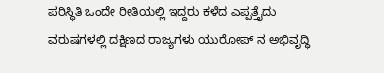ಪರಿಸ್ಥಿತಿ ಒಂದೇ ರೀತಿಯಲ್ಲಿ ಇದ್ದರು ಕಳೆದ ಎಪ್ಪತ್ತೈದು ವರುಷಗಳಲ್ಲಿ ದಕ್ಷಿಣದ ರಾಜ್ಯಗಳು ಯುರೋಪ್ ನ ಅಭಿವೃದ್ಧಿ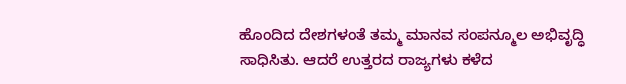ಹೊಂದಿದ ದೇಶಗಳಂತೆ ತಮ್ಮ ಮಾನವ ಸಂಪನ್ಮೂಲ ಅಭಿವೃದ್ಧಿ ಸಾಧಿಸಿತು. ಆದರೆ ಉತ್ತರದ ರಾಜ್ಯಗಳು ಕಳೆದ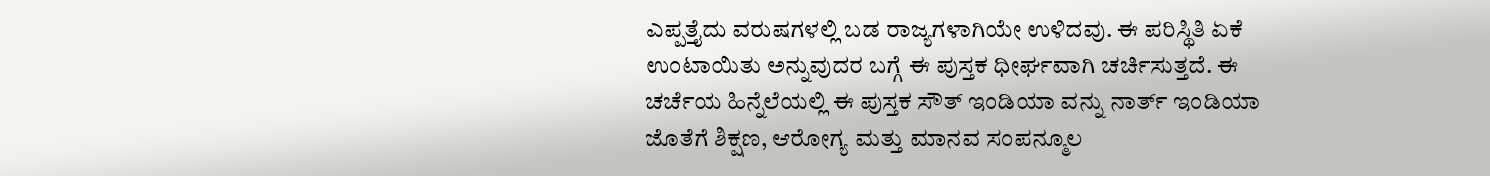ಎಪ್ಪತ್ತೈದು ವರುಷಗಳಲ್ಲಿ ಬಡ ರಾಜ್ಯಗಳಾಗಿಯೇ ಉಳಿದವು. ಈ ಪರಿಸ್ಥಿತಿ ಏಕೆ ಉಂಟಾಯಿತು ಅನ್ನುವುದರ ಬಗ್ಗೆ ಈ ಪುಸ್ತಕ ಧೀರ್ಘವಾಗಿ ಚರ್ಚಿಸುತ್ತದೆ. ಈ ಚರ್ಚೆಯ ಹಿನ್ನೆಲೆಯಲ್ಲಿ ಈ ಪುಸ್ತಕ ಸೌತ್ ಇಂಡಿಯಾ ವನ್ನು ನಾರ್ತ್ ಇಂಡಿಯಾ ಜೊತೆಗೆ ಶಿಕ್ಷಣ, ಆರೋಗ್ಯ ಮತ್ತು ಮಾನವ ಸಂಪನ್ಮೂಲ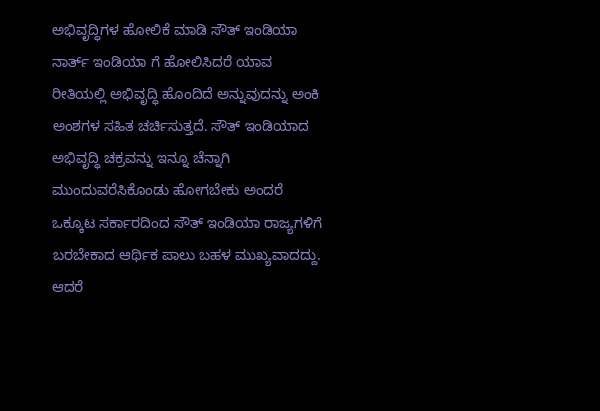ಅಭಿವೃದ್ಧಿಗಳ ಹೋಲಿಕೆ ಮಾಡಿ ಸೌತ್ ಇಂಡಿಯಾ ನಾರ್ತ್ ಇಂಡಿಯಾ ಗೆ ಹೋಲಿಸಿದರೆ ಯಾವ ರೀತಿಯಲ್ಲಿ ಅಭಿವೃದ್ಧಿ ಹೊಂದಿದೆ ಅನ್ನುವುದನ್ನು ಅಂಕಿ ಅಂಶಗಳ ಸಹಿತ ಚರ್ಚಿಸುತ್ತದೆ. ಸೌತ್ ಇಂಡಿಯಾದ ಅಭಿವೃದ್ಧಿ ಚಕ್ರವನ್ನು ಇನ್ನೂ ಚೆನ್ನಾಗಿ ಮುಂದುವರೆಸಿಕೊಂಡು ಹೋಗಬೇಕು ಅಂದರೆ ಒಕ್ಕೂಟ ಸರ್ಕಾರದಿಂದ ಸೌತ್ ಇಂಡಿಯಾ ರಾಜ್ಯಗಳಿಗೆ ಬರಬೇಕಾದ ಆರ್ಥಿಕ ಪಾಲು ಬಹಳ ಮುಖ್ಯವಾದದ್ದು. ಆದರೆ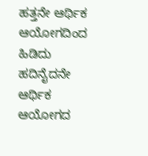ಹತ್ತನೇ ಆರ್ಥಿಕ ಆಯೋಗದಿಂದ ಹಿಡಿದು ಹದಿನೈದನೇ ಆರ್ಥಿಕ ಆಯೋಗದ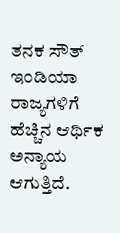ತನಕ ಸೌತ್ ಇಂಡಿಯಾ ರಾಜ್ಯಗಳಿಗೆ ಹೆಚ್ಚಿನ ಆರ್ಥಿಕ ಅನ್ಯಾಯ ಆಗುತ್ತಿದೆ.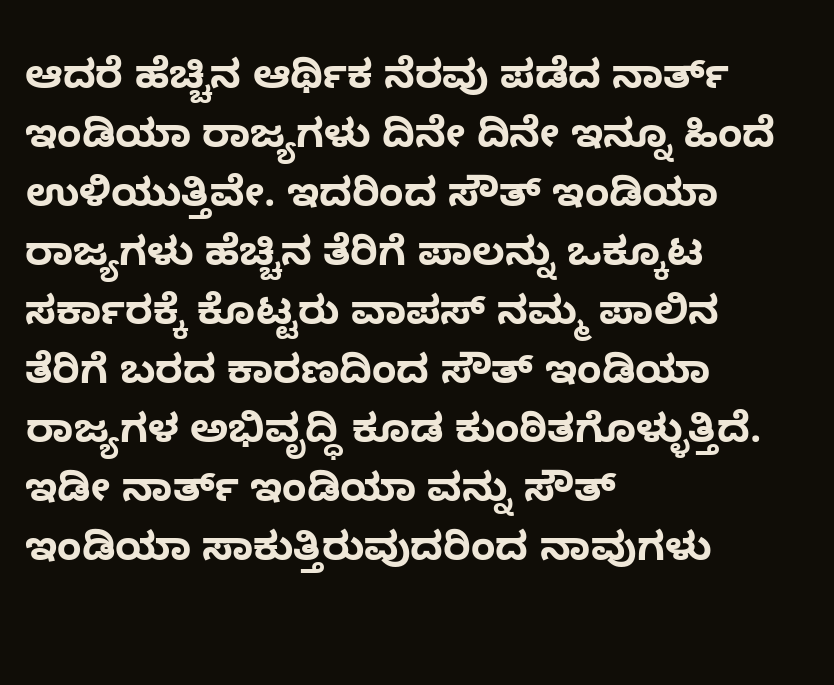ಆದರೆ ಹೆಚ್ಚಿನ ಆರ್ಥಿಕ ನೆರವು ಪಡೆದ ನಾರ್ತ್ ಇಂಡಿಯಾ ರಾಜ್ಯಗಳು ದಿನೇ ದಿನೇ ಇನ್ನೂ ಹಿಂದೆ ಉಳಿಯುತ್ತಿವೇ. ಇದರಿಂದ ಸೌತ್ ಇಂಡಿಯಾ ರಾಜ್ಯಗಳು ಹೆಚ್ಚಿನ ತೆರಿಗೆ ಪಾಲನ್ನು ಒಕ್ಕೂಟ ಸರ್ಕಾರಕ್ಕೆ ಕೊಟ್ಟರು ವಾಪಸ್ ನಮ್ಮ ಪಾಲಿನ ತೆರಿಗೆ ಬರದ ಕಾರಣದಿಂದ ಸೌತ್ ಇಂಡಿಯಾ ರಾಜ್ಯಗಳ ಅಭಿವೃದ್ಧಿ ಕೂಡ ಕುಂಠಿತಗೊಳ್ಳುತ್ತಿದೆ. ಇಡೀ ನಾರ್ತ್ ಇಂಡಿಯಾ ವನ್ನು ಸೌತ್ ಇಂಡಿಯಾ ಸಾಕುತ್ತಿರುವುದರಿಂದ ನಾವುಗಳು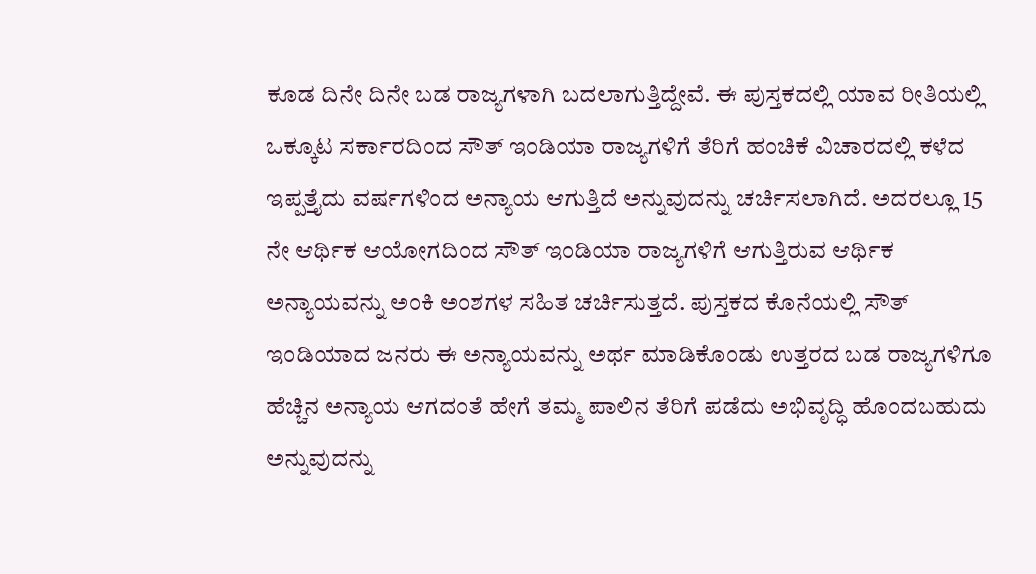ಕೂಡ ದಿನೇ ದಿನೇ ಬಡ ರಾಜ್ಯಗಳಾಗಿ ಬದಲಾಗುತ್ತಿದ್ದೇವೆ. ಈ ಪುಸ್ತಕದಲ್ಲಿ ಯಾವ ರೀತಿಯಲ್ಲಿ ಒಕ್ಕೂಟ ಸರ್ಕಾರದಿಂದ ಸೌತ್ ಇಂಡಿಯಾ ರಾಜ್ಯಗಳಿಗೆ ತೆರಿಗೆ ಹಂಚಿಕೆ ವಿಚಾರದಲ್ಲಿ ಕಳೆದ ಇಪ್ಪತ್ತೈದು ವರ್ಷಗಳಿಂದ ಅನ್ಯಾಯ ಆಗುತ್ತಿದೆ ಅನ್ನುವುದನ್ನು ಚರ್ಚಿಸಲಾಗಿದೆ. ಅದರಲ್ಲೂ 15 ನೇ ಆರ್ಥಿಕ ಆಯೋಗದಿಂದ ಸೌತ್ ಇಂಡಿಯಾ ರಾಜ್ಯಗಳಿಗೆ ಆಗುತ್ತಿರುವ ಆರ್ಥಿಕ ಅನ್ಯಾಯವನ್ನು ಅಂಕಿ ಅಂಶಗಳ ಸಹಿತ ಚರ್ಚಿಸುತ್ತದೆ. ಪುಸ್ತಕದ ಕೊನೆಯಲ್ಲಿ ಸೌತ್ ಇಂಡಿಯಾದ ಜನರು ಈ ಅನ್ಯಾಯವನ್ನು ಅರ್ಥ ಮಾಡಿಕೊಂಡು ಉತ್ತರದ ಬಡ ರಾಜ್ಯಗಳಿಗೂ ಹೆಚ್ಚಿನ ಅನ್ಯಾಯ ಆಗದಂತೆ ಹೇಗೆ ತಮ್ಮ ಪಾಲಿನ ತೆರಿಗೆ ಪಡೆದು ಅಭಿವೃದ್ಧಿ ಹೊಂದಬಹುದು ಅನ್ನುವುದನ್ನು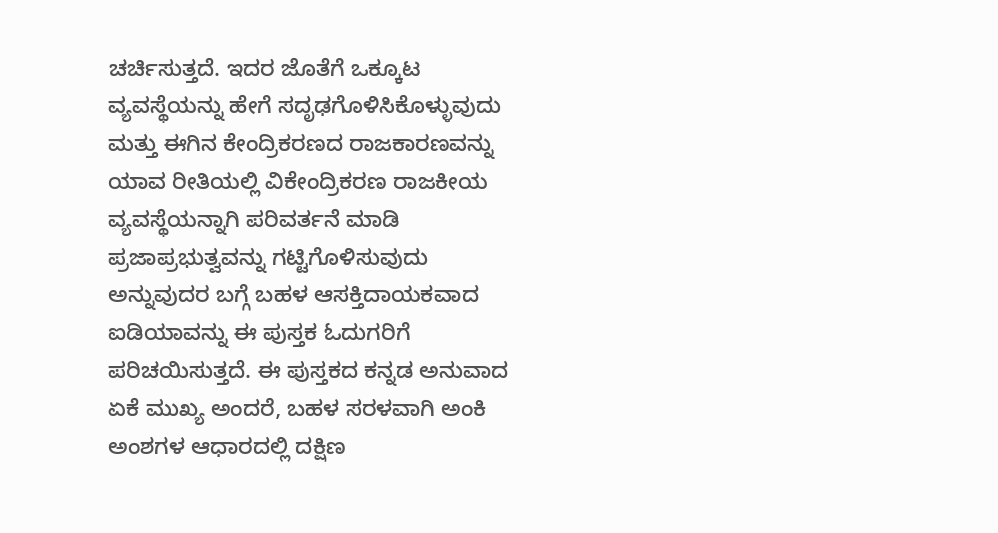ಚರ್ಚಿಸುತ್ತದೆ. ಇದರ ಜೊತೆಗೆ ಒಕ್ಕೂಟ ವ್ಯವಸ್ಥೆಯನ್ನು ಹೇಗೆ ಸದೃಢಗೊಳಿಸಿಕೊಳ್ಳುವುದು ಮತ್ತು ಈಗಿನ ಕೇಂದ್ರಿಕರಣದ ರಾಜಕಾರಣವನ್ನು ಯಾವ ರೀತಿಯಲ್ಲಿ ವಿಕೇಂದ್ರಿಕರಣ ರಾಜಕೀಯ ವ್ಯವಸ್ಥೆಯನ್ನಾಗಿ ಪರಿವರ್ತನೆ ಮಾಡಿ ಪ್ರಜಾಪ್ರಭುತ್ವವನ್ನು ಗಟ್ಟಿಗೊಳಿಸುವುದು ಅನ್ನುವುದರ ಬಗ್ಗೆ ಬಹಳ ಆಸಕ್ತಿದಾಯಕವಾದ ಐಡಿಯಾವನ್ನು ಈ ಪುಸ್ತಕ ಓದುಗರಿಗೆ ಪರಿಚಯಿಸುತ್ತದೆ. ಈ ಪುಸ್ತಕದ ಕನ್ನಡ ಅನುವಾದ ಏಕೆ ಮುಖ್ಯ ಅಂದರೆ, ಬಹಳ ಸರಳವಾಗಿ ಅಂಕಿ ಅಂಶಗಳ ಆಧಾರದಲ್ಲಿ ದಕ್ಷಿಣ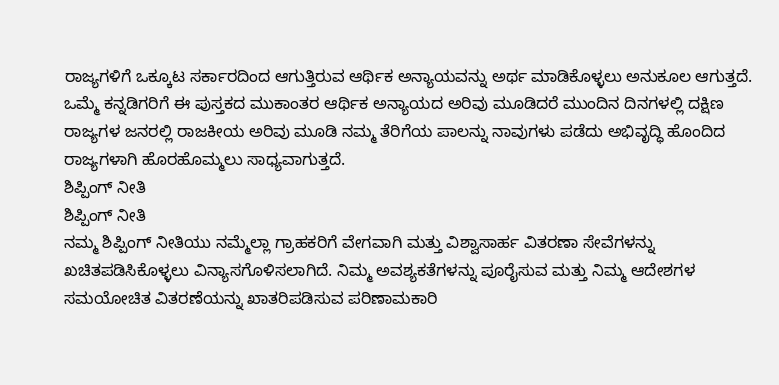ರಾಜ್ಯಗಳಿಗೆ ಒಕ್ಕೂಟ ಸರ್ಕಾರದಿಂದ ಆಗುತ್ತಿರುವ ಆರ್ಥಿಕ ಅನ್ಯಾಯವನ್ನು ಅರ್ಥ ಮಾಡಿಕೊಳ್ಳಲು ಅನುಕೂಲ ಆಗುತ್ತದೆ. ಒಮ್ಮೆ ಕನ್ನಡಿಗರಿಗೆ ಈ ಪುಸ್ತಕದ ಮುಕಾಂತರ ಆರ್ಥಿಕ ಅನ್ಯಾಯದ ಅರಿವು ಮೂಡಿದರೆ ಮುಂದಿನ ದಿನಗಳಲ್ಲಿ ದಕ್ಷಿಣ ರಾಜ್ಯಗಳ ಜನರಲ್ಲಿ ರಾಜಕೀಯ ಅರಿವು ಮೂಡಿ ನಮ್ಮ ತೆರಿಗೆಯ ಪಾಲನ್ನು ನಾವುಗಳು ಪಡೆದು ಅಭಿವೃದ್ಧಿ ಹೊಂದಿದ ರಾಜ್ಯಗಳಾಗಿ ಹೊರಹೊಮ್ಮಲು ಸಾಧ್ಯವಾಗುತ್ತದೆ.
ಶಿಪ್ಪಿಂಗ್ ನೀತಿ
ಶಿಪ್ಪಿಂಗ್ ನೀತಿ
ನಮ್ಮ ಶಿಪ್ಪಿಂಗ್ ನೀತಿಯು ನಮ್ಮೆಲ್ಲಾ ಗ್ರಾಹಕರಿಗೆ ವೇಗವಾಗಿ ಮತ್ತು ವಿಶ್ವಾಸಾರ್ಹ ವಿತರಣಾ ಸೇವೆಗಳನ್ನು ಖಚಿತಪಡಿಸಿಕೊಳ್ಳಲು ವಿನ್ಯಾಸಗೊಳಿಸಲಾಗಿದೆ. ನಿಮ್ಮ ಅವಶ್ಯಕತೆಗಳನ್ನು ಪೂರೈಸುವ ಮತ್ತು ನಿಮ್ಮ ಆದೇಶಗಳ ಸಮಯೋಚಿತ ವಿತರಣೆಯನ್ನು ಖಾತರಿಪಡಿಸುವ ಪರಿಣಾಮಕಾರಿ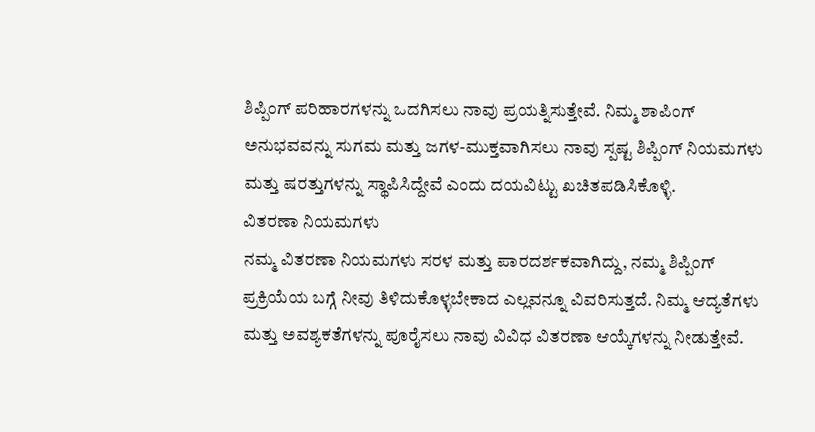ಶಿಪ್ಪಿಂಗ್ ಪರಿಹಾರಗಳನ್ನು ಒದಗಿಸಲು ನಾವು ಪ್ರಯತ್ನಿಸುತ್ತೇವೆ. ನಿಮ್ಮ ಶಾಪಿಂಗ್ ಅನುಭವವನ್ನು ಸುಗಮ ಮತ್ತು ಜಗಳ-ಮುಕ್ತವಾಗಿಸಲು ನಾವು ಸ್ಪಷ್ಟ ಶಿಪ್ಪಿಂಗ್ ನಿಯಮಗಳು ಮತ್ತು ಷರತ್ತುಗಳನ್ನು ಸ್ಥಾಪಿಸಿದ್ದೇವೆ ಎಂದು ದಯವಿಟ್ಟು ಖಚಿತಪಡಿಸಿಕೊಳ್ಳಿ.
ವಿತರಣಾ ನಿಯಮಗಳು
ನಮ್ಮ ವಿತರಣಾ ನಿಯಮಗಳು ಸರಳ ಮತ್ತು ಪಾರದರ್ಶಕವಾಗಿದ್ದು, ನಮ್ಮ ಶಿಪ್ಪಿಂಗ್ ಪ್ರಕ್ರಿಯೆಯ ಬಗ್ಗೆ ನೀವು ತಿಳಿದುಕೊಳ್ಳಬೇಕಾದ ಎಲ್ಲವನ್ನೂ ವಿವರಿಸುತ್ತದೆ. ನಿಮ್ಮ ಆದ್ಯತೆಗಳು ಮತ್ತು ಅವಶ್ಯಕತೆಗಳನ್ನು ಪೂರೈಸಲು ನಾವು ವಿವಿಧ ವಿತರಣಾ ಆಯ್ಕೆಗಳನ್ನು ನೀಡುತ್ತೇವೆ.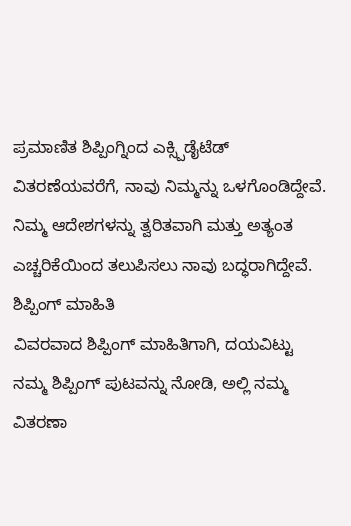ಪ್ರಮಾಣಿತ ಶಿಪ್ಪಿಂಗ್ನಿಂದ ಎಕ್ಸ್ಪಿಡೈಟೆಡ್ ವಿತರಣೆಯವರೆಗೆ, ನಾವು ನಿಮ್ಮನ್ನು ಒಳಗೊಂಡಿದ್ದೇವೆ. ನಿಮ್ಮ ಆದೇಶಗಳನ್ನು ತ್ವರಿತವಾಗಿ ಮತ್ತು ಅತ್ಯಂತ ಎಚ್ಚರಿಕೆಯಿಂದ ತಲುಪಿಸಲು ನಾವು ಬದ್ಧರಾಗಿದ್ದೇವೆ.
ಶಿಪ್ಪಿಂಗ್ ಮಾಹಿತಿ
ವಿವರವಾದ ಶಿಪ್ಪಿಂಗ್ ಮಾಹಿತಿಗಾಗಿ, ದಯವಿಟ್ಟು ನಮ್ಮ ಶಿಪ್ಪಿಂಗ್ ಪುಟವನ್ನು ನೋಡಿ, ಅಲ್ಲಿ ನಮ್ಮ ವಿತರಣಾ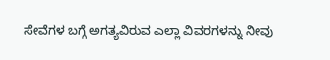ಸೇವೆಗಳ ಬಗ್ಗೆ ಅಗತ್ಯವಿರುವ ಎಲ್ಲಾ ವಿವರಗಳನ್ನು ನೀವು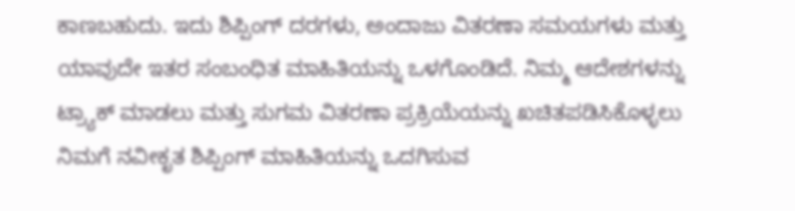ಕಾಣಬಹುದು. ಇದು ಶಿಪ್ಪಿಂಗ್ ದರಗಳು, ಅಂದಾಜು ವಿತರಣಾ ಸಮಯಗಳು ಮತ್ತು ಯಾವುದೇ ಇತರ ಸಂಬಂಧಿತ ಮಾಹಿತಿಯನ್ನು ಒಳಗೊಂಡಿದೆ. ನಿಮ್ಮ ಆದೇಶಗಳನ್ನು ಟ್ರ್ಯಾಕ್ ಮಾಡಲು ಮತ್ತು ಸುಗಮ ವಿತರಣಾ ಪ್ರಕ್ರಿಯೆಯನ್ನು ಖಚಿತಪಡಿಸಿಕೊಳ್ಳಲು ನಿಮಗೆ ನವೀಕೃತ ಶಿಪ್ಪಿಂಗ್ ಮಾಹಿತಿಯನ್ನು ಒದಗಿಸುವ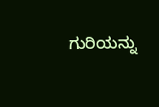ಗುರಿಯನ್ನು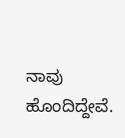ನಾವು ಹೊಂದಿದ್ದೇವೆ.